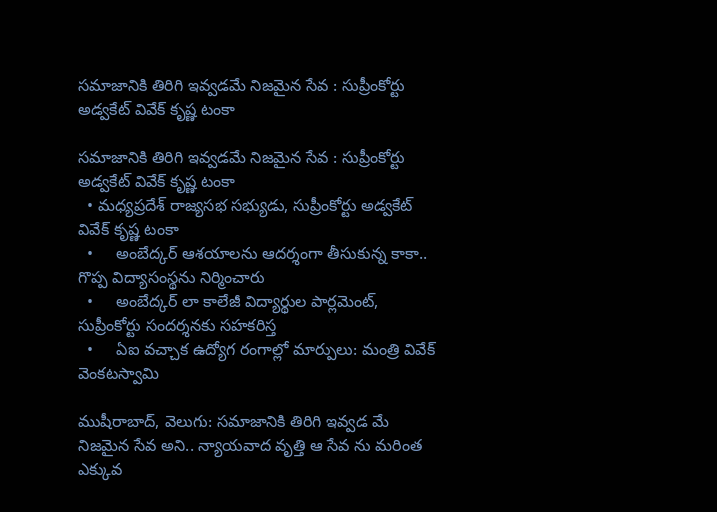సమాజానికి తిరిగి ఇవ్వడమే నిజమైన సేవ : సుప్రీంకోర్టు అడ్వకేట్ వివేక్ కృష్ణ టంకా

సమాజానికి తిరిగి ఇవ్వడమే నిజమైన సేవ : సుప్రీంకోర్టు అడ్వకేట్ వివేక్ కృష్ణ టంకా
  • మధ్యప్రదేశ్ రాజ్యసభ సభ్యుడు, సుప్రీంకోర్టు అడ్వకేట్ వివేక్ కృష్ణ టంకా
  •     అంబేద్కర్ ఆశయాలను ఆదర్శంగా తీసుకున్న కాకా.. గొప్ప విద్యాసంస్థను నిర్మించారు
  •     అంబేద్కర్ లా కాలేజీ విద్యార్థుల పార్లమెంట్, సుప్రీంకోర్టు సందర్శనకు సహకరిస్త
  •     ఏఐ వచ్చాక ఉద్యోగ రంగాల్లో మార్పులు: మంత్రి వివేక్ వెంకటస్వామి

ముషీరాబాద్, వెలుగు: సమాజానికి తిరిగి ఇవ్వడ మే నిజమైన సేవ అని.. న్యాయవాద వృత్తి ఆ సేవ ను మరింత ఎక్కువ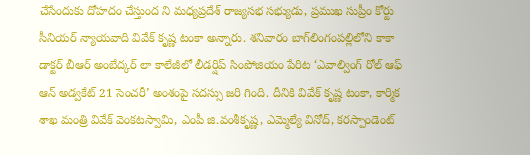చేసేందుకు దోహదం చేస్తుంద ని మధ్యప్రదేశ్ రాజ్యసభ సభ్యుడు, ప్రముఖ సుప్రీం కోర్టు సీనియర్ న్యాయవాది వివేక్ కృష్ణ టంకా అన్నారు. శనివారం బాగ్‌‌లింగంపల్లిలోని కాకా డాక్టర్ బీఆర్ అంబేద్కర్ లా కాలేజీలో లీడర్షిప్ సింపోజియం పేరిట ‘ఎవాల్వింగ్ రోల్ ఆఫ్ ఆన్ అడ్వకేట్ 21 సెంచరీ’ అంశంపై సదస్సు జరి గింది. దీనికి వివేక్ కృష్ణ టంకా, కార్మిక శాఖ మంత్రి వివేక్ వెంకటస్వామి, ఎంపీ జి.వంశీకృష్ణ, ఎమ్మెల్యే వినోద్, కరస్పాండెంట్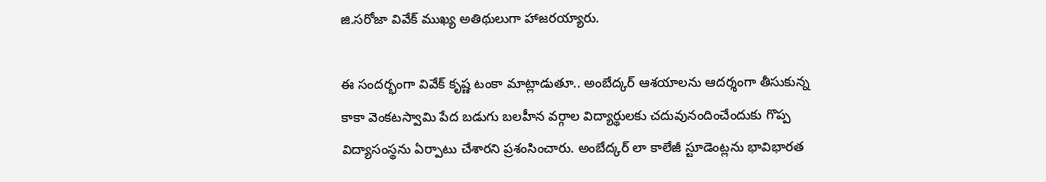జి.సరోజా వివేక్ ముఖ్య అతిథులుగా హాజరయ్యారు.

ఈ సందర్భంగా వివేక్ కృష్ణ టంకా మాట్లాడుతూ.. అంబేద్కర్ ఆశయాలను ఆదర్శంగా తీసుకున్న కాకా వెంకటస్వామి పేద బడుగు బలహీన వర్గాల విద్యార్థులకు చదువునందించేందుకు గొప్ప విద్యాసంస్థను ఏర్పాటు చేశారని ప్రశంసించారు. అంబేద్కర్ లా కాలేజీ స్టూడెంట్లను భావిభారత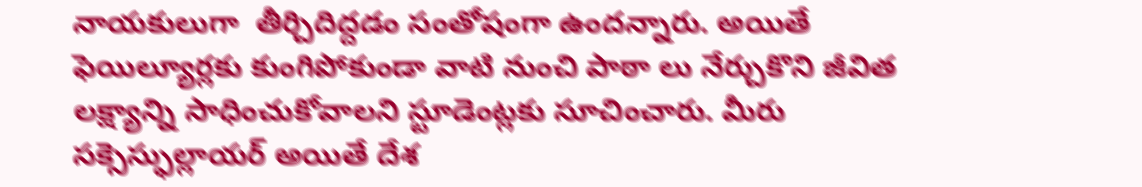నాయకులుగా  తీర్చిదిద్దడం సంతోషంగా ఉందన్నారు. అయితే  ఫెయిల్యూర్లకు కుంగిపోకుండా వాటి నుంచి పాఠా లు నేర్చుకొని జీవిత లక్ష్యాన్ని సాధించుకోవాలని స్టూడెంట్లకు సూచించారు. మీరు సక్సెస్ఫుల్లాయర్ అయితే దేశ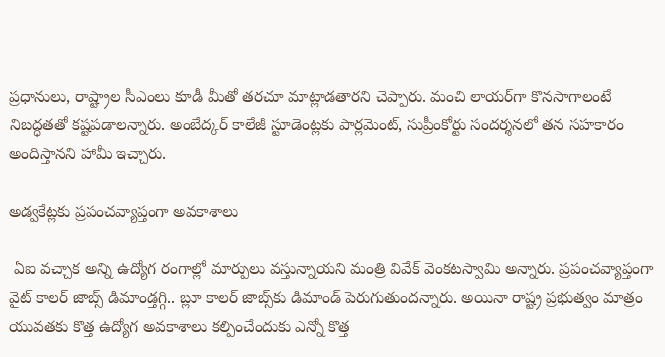ప్రధానులు, రాష్ట్రాల సీఎంలు కూడీ మీతో తరచూ మాట్లాడతారని చెప్పారు. మంచి లాయర్‌‌‌‌గా కొనసాగాలంటే నిబద్ధతతో కష్టపడాలన్నారు. అంబేద్కర్ కాలేజీ స్టూడెంట్లకు పార్లమెంట్, సుప్రీంకోర్టు సందర్శనలో తన సహకారం అందిస్తానని హామీ ఇచ్చారు.

అడ్వకేట్లకు ప్రపంచవ్యాప్తంగా అవకాశాలు

 ఏఐ వచ్చాక అన్ని ఉద్యోగ రంగాల్లో మార్పులు వస్తున్నాయని మంత్రి వివేక్ వెంకటస్వామి అన్నారు. ప్రపంచవ్యాప్తంగా వైట్ కాలర్ జాబ్స్ డిమాండ్తగ్గి.. బ్లూ కాలర్ జాబ్స్‌‌కు డిమాండ్ పెరుగుతుందన్నారు. అయినా రాష్ట్ర ప్రభుత్వం మాత్రం యువతకు కొత్త ఉద్యోగ అవకాశాలు కల్పించేందుకు ఎన్నో కొత్త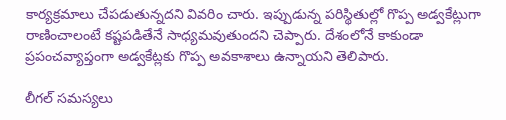కార్యక్రమాలు చేపడుతున్నదని వివరిం చారు. ఇప్పుడున్న పరిస్థితుల్లో గొప్ప అడ్వకేట్లుగా రాణించాలంటే కష్టపడితేనే సాధ్యమవుతుందని చెప్పారు. దేశంలోనే కాకుండా ప్రపంచవ్యాప్తంగా అడ్వకేట్లకు గొప్ప అవకాశాలు ఉన్నాయని తెలిపారు.

లీగల్ సమస్యలు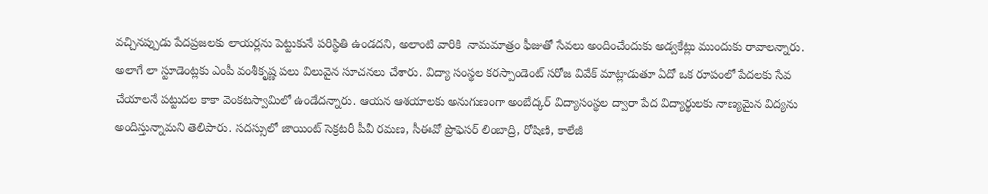వచ్చినప్పుడు పేదప్రజలకు లాయర్లను పెట్టుకునే పరిస్థితి ఉండదని, అలాంటి వారికి  నామమాత్రం ఫీజుతో సేవలు అందించేందుకు అడ్వకేట్లు ముందుకు రావాలన్నారు. అలాగే లా స్టూడెంట్లకు ఎంపీ వంశీకృష్ణ పలు విలువైన సూచనలు చేశారు. విద్యా సంస్థల కరస్పాండెంట్ సరోజ వివేక్ మాట్లాడుతూ ఏదో ఒక రూపంలో పేదలకు సేవ చేయాలనే పట్టుదల కాకా వెంకటస్వామిలో ఉండేదన్నారు. ఆయన ఆశయాలకు అనుగుణంగా అంబేద్కర్ విద్యాసంస్థల ద్వారా పేద విద్యార్థులకు నాణ్యమైన విద్యను అందిస్తున్నామని తెలిపారు. సదస్సులో జాయింట్ సెక్రటరీ పీవీ రమణ, సీఈవో ప్రొఫెసర్ లింబాద్రి, రోషిణి, కాలేజీ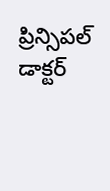ప్రిన్సిపల్ డాక్టర్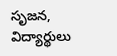సృజన, విద్యార్థులు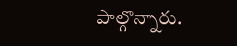పాల్గొన్నారు.